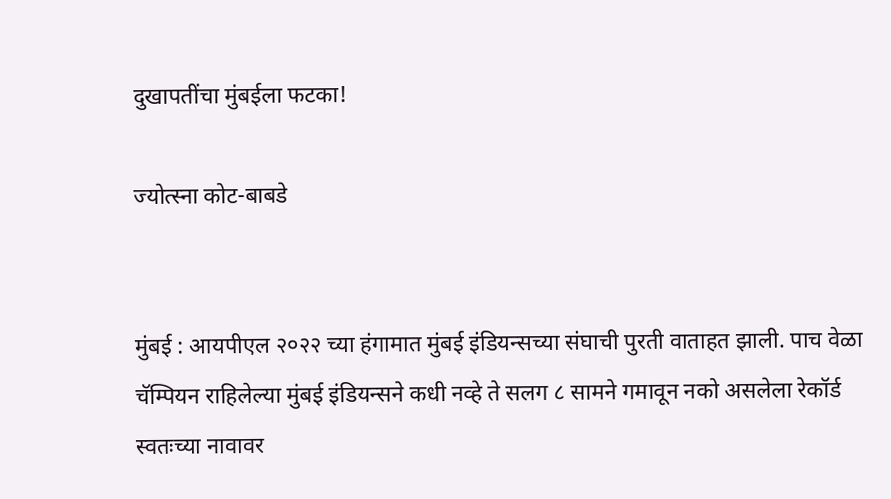दुखापतींचा मुंबईला फटका!

ज्योत्स्ना कोट-बाबडे


मुंबई : आयपीएल २०२२ च्या हंगामात मुंबई इंडियन्सच्या संघाची पुरती वाताहत झाली. पाच वेळा चॅम्पियन राहिलेल्या मुंबई इंडियन्सने कधी नव्हे ते सलग ८ सामने गमावून नको असलेला रेकॉर्ड स्वतःच्या नावावर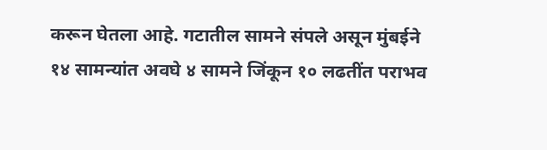करून घेतला आहे. गटातील सामने संपले असून मुंबईने १४ सामन्यांत अवघे ४ सामने जिंकून १० लढतींत पराभव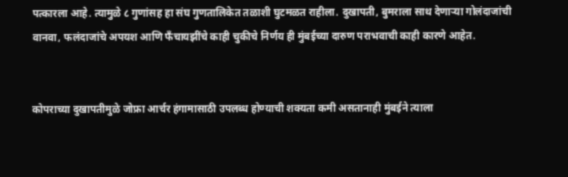पत्कारला आहे. त्यामुळे ८ गुणांसह हा संघ गुणतालिकेत तळाशी घुटमळत राहीला. दुखापती, बुमराला साथ देणाऱ्या गोलंदाजांची वानवा, फलंदाजांचे अपयश आणि फँचायझींचे काही चुकीचे निर्णय ही मुंबईच्या दारुण पराभवाची काही कारणे आहेत.


कोपराच्या दुखापतीमुळे जोफ्रा आर्चर हंगामासाठी उपलब्ध होण्याची शक्यता कमी असतानाही मुंबईने त्याला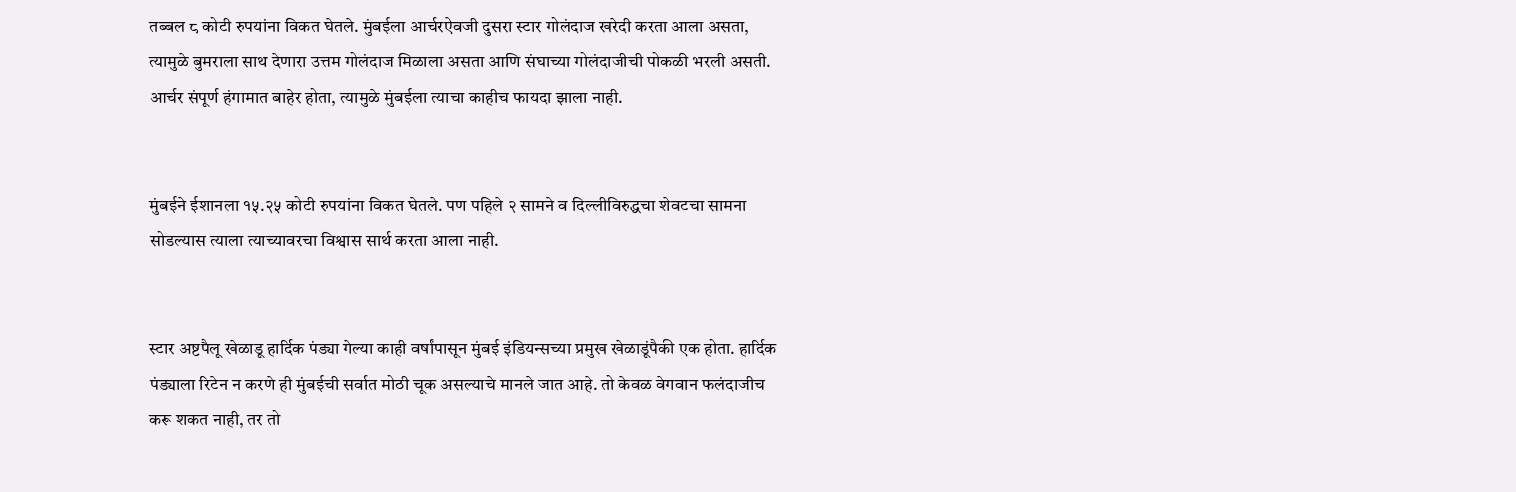तब्बल ८ कोटी रुपयांना विकत घेतले. मुंबईला आर्चरऐवजी दुसरा स्टार गोलंदाज खरेदी करता आला असता, त्यामुळे बुमराला साथ देणारा उत्तम गोलंदाज मिळाला असता आणि संघाच्या गोलंदाजीची पोकळी भरली असती. आर्चर संपूर्ण हंगामात बाहेर होता, त्यामुळे मुंबईला त्याचा काहीच फायदा झाला नाही.


मुंबईने ईशानला १५.२५ कोटी रुपयांना विकत घेतले. पण पहिले २ सामने व दिल्लीविरुद्धचा शेवटचा सामना सोडल्यास त्याला त्याच्यावरचा विश्वास सार्थ करता आला नाही.


स्टार अष्टपैलू खेळाडू हार्दिक पंड्या गेल्या काही वर्षांपासून मुंबई इंडियन्सच्या प्रमुख खेळाडूंपैकी एक होता. हार्दिक पंड्याला रिटेन न करणे ही मुंबईची सर्वात मोठी चूक असल्याचे मानले जात आहे. तो केवळ वेगवान फलंदाजीच करू शकत नाही, तर तो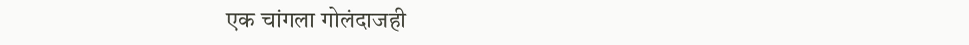एक चांगला गोलंदाजही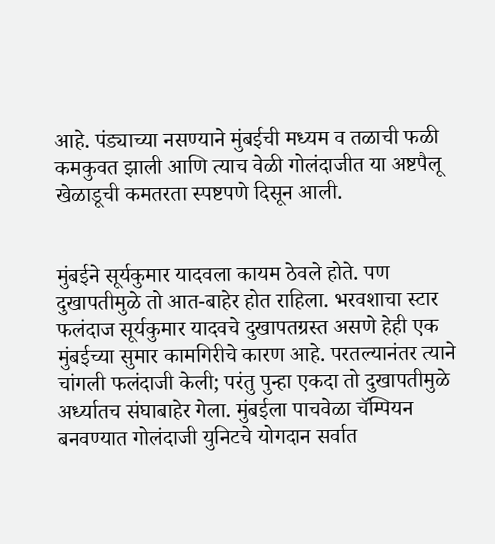आहे. पंड्याच्या नसण्याने मुंबईची मध्यम व तळाची फळी कमकुवत झाली आणि त्याच वेळी गोलंदाजीत या अष्टपैलू खेळाडूची कमतरता स्पष्टपणे दिसून आली.


मुंबईने सूर्यकुमार यादवला कायम ठेवले होते. पण दुखापतीमुळे तो आत-बाहेर होत राहिला. भरवशाचा स्टार फलंदाज सूर्यकुमार यादवचे दुखापतग्रस्त असणे हेही एक मुंबईच्या सुमार कामगिरीचे कारण आहे. परतल्यानंतर त्याने चांगली फलंदाजी केली; परंतु पुन्हा एकदा तो दुखापतीमुळे अर्ध्यातच संघाबाहेर गेला. मुंबईला पाचवेळा चॅम्पियन बनवण्यात गोलंदाजी युनिटचे योगदान सर्वात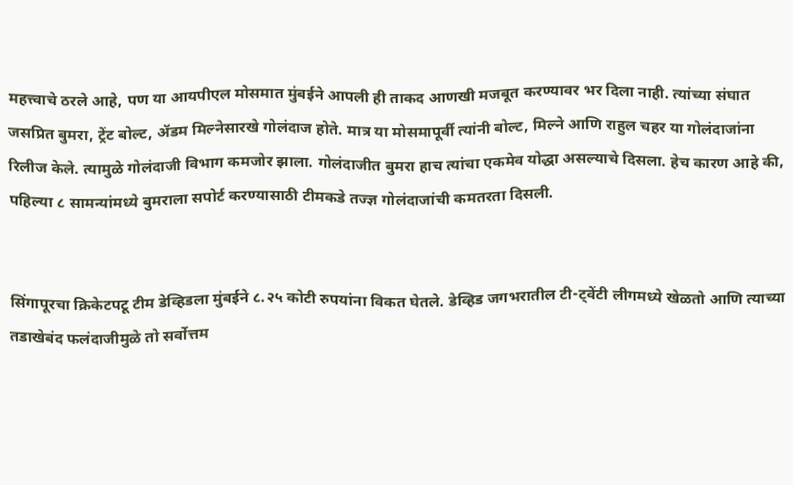महत्त्वाचे ठरले आहे, पण या आयपीएल मोसमात मुंबईने आपली ही ताकद आणखी मजबूत करण्यावर भर दिला नाही. त्यांच्या संघात जसप्रित बुमरा, ट्रेंट बोल्ट, ॲडम मिल्नेसारखे गोलंदाज होते. मात्र या मोसमापूर्वी त्यांनी बोल्ट, मिल्ने आणि राहुल चहर या गोलंदाजांना रिलीज केले. त्यामुळे गोलंदाजी विभाग कमजोर झाला. गोलंदाजीत बुमरा हाच त्यांचा एकमेव योद्धा असल्याचे दिसला. हेच कारण आहे की, पहिल्या ८ सामन्यांमध्ये बुमराला सपोर्ट करण्यासाठी टीमकडे तज्ज्ञ गोलंदाजांची कमतरता दिसली.


सिंगापूरचा क्रिकेटपटू टीम डेव्हिडला मुंबईने ८.२५ कोटी रुपयांना विकत घेतले. डेव्हिड जगभरातील टी-ट्वेंटी लीगमध्ये खेळतो आणि त्याच्या तडाखेबंद फलंदाजीमुळे तो सर्वोत्तम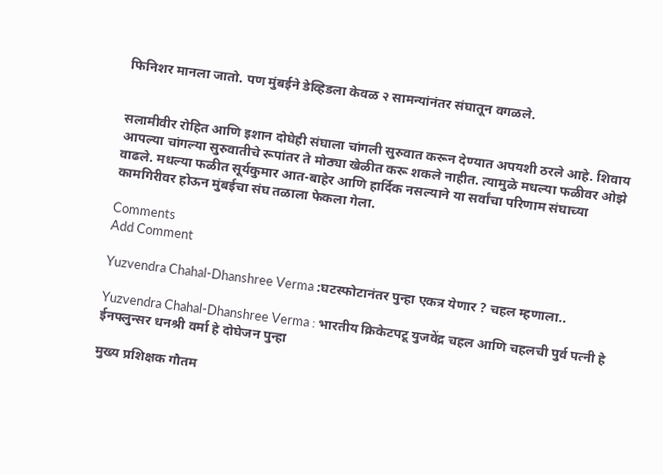फिनिशर मानला जातो. पण मुंबईने डेव्हिडला केवळ २ सामन्यांनंतर संघातून वगळले.


सलामीवीर रोहित आणि इशान दोघेही संघाला चांगली सुरुवात करून देण्यात अपयशी ठरले आहे. शिवाय आपल्या चांगल्या सुरुवातीचे रूपांतर ते मोठ्या खेळीत करू शकले नाहीत. त्यामुळे मधल्या फळीवर ओझे वाढले. मधल्या फळीत सूर्यकुमार आत-बाहेर आणि हार्दिक नसल्याने या सर्वांचा परिणाम संघाच्या कामगिरीवर होऊन मुंबईचा संघ तळाला फेकला गेला.

Comments
Add Comment

Yuzvendra Chahal-Dhanshree Verma :घटस्फोटानंतर पुन्हा एकत्र येणार ? चहल म्हणाला..

Yuzvendra Chahal-Dhanshree Verma : भारतीय क्रिकेटपटू युजवेंद्र चहल आणि चहलची पुर्व पत्नी हे ईनफ्लुन्सर धनश्री वर्मा हे दोघेजन पुन्हा

मुख्य प्रशिक्षक गौतम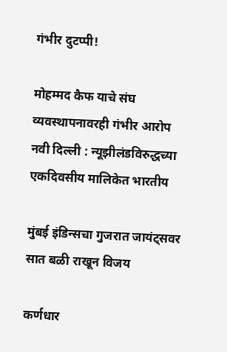गंभीर दुटप्पी!

मोहम्मद कैफ याचे संघ व्यवस्थापनावरही गंभीर आरोप नवी दिल्ली : न्यूझीलंडविरुद्धच्या एकदिवसीय मालिकेत भारतीय

मुंबई इंडिन्सचा गुजरात जायंट्सवर सात बळी राखून विजय

कर्णधार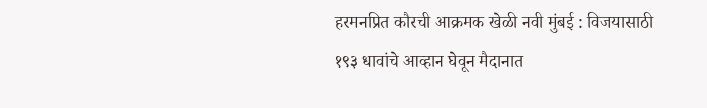हरमनप्रित कौरची आक्रमक खेळी नवी मुंबई : विजयासाठी १९३ धावांचे आव्हान घेवून मैदानात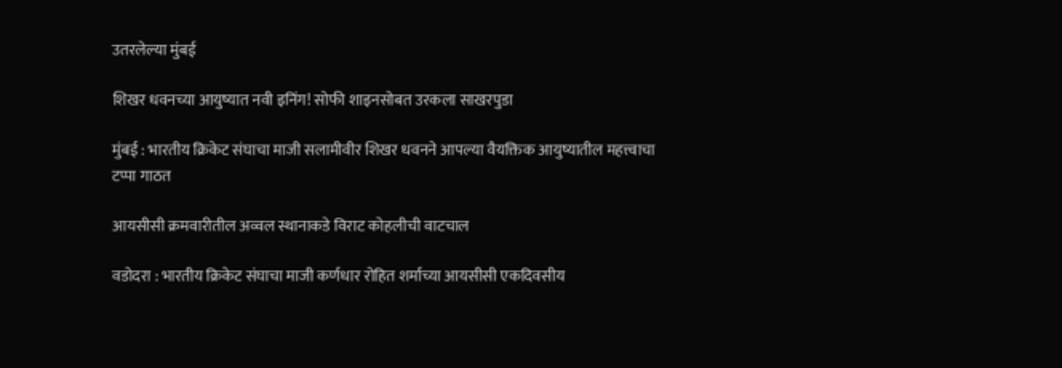उतरलेल्या मुंबई

शिखर धवनच्या आयुष्यात नवी इनिंग! सोफी शाइनसोबत उरकला साखरपुडा

मुंबई : भारतीय क्रिकेट संघाचा माजी सलामीवीर शिखर धवनने आपल्या वैयक्तिक आयुष्यातील महत्त्वाचा टप्पा गाठत

आयसीसी क्रमवारीतील अव्वल स्थानाकडे विराट कोहलीची वाटचाल

वडोदरा : भारतीय क्रिकेट संघाचा माजी कर्णधार रोहित शर्माच्या आयसीसी एकदिवसीय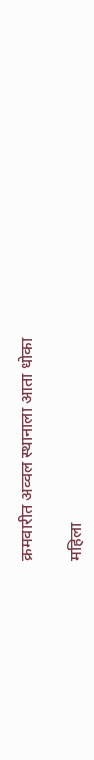क्रमवारीत अव्वल स्थानाला आता धोका

महिला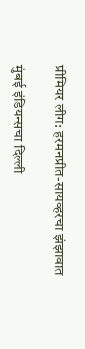प्रीमियर लीग: हरमनप्रीत-सायव्हरचा झंझावात

मुंबई इंडियन्सचा दिल्ली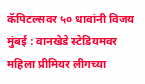कॅपिटल्सवर ५० धावांनी विजय मुंबई : वानखेडे स्टेडियमवर महिला प्रीमियर लीगच्या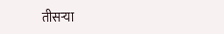तीसऱ्या